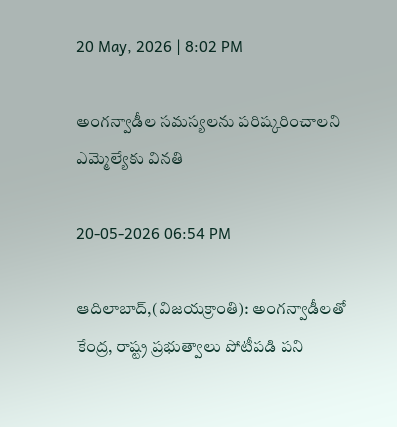20 May, 2026 | 8:02 PM

అంగన్వాడీల సమస్యలను పరిష్కరించాలని ఎమ్మెల్యేకు వినతి

20-05-2026 06:54 PM

ఆదిలాబాద్,(విజయక్రాంతి): అంగన్వాడీలతో కేంద్ర, రాష్ట్ర ప్రభుత్వాలు పోటీపడి పని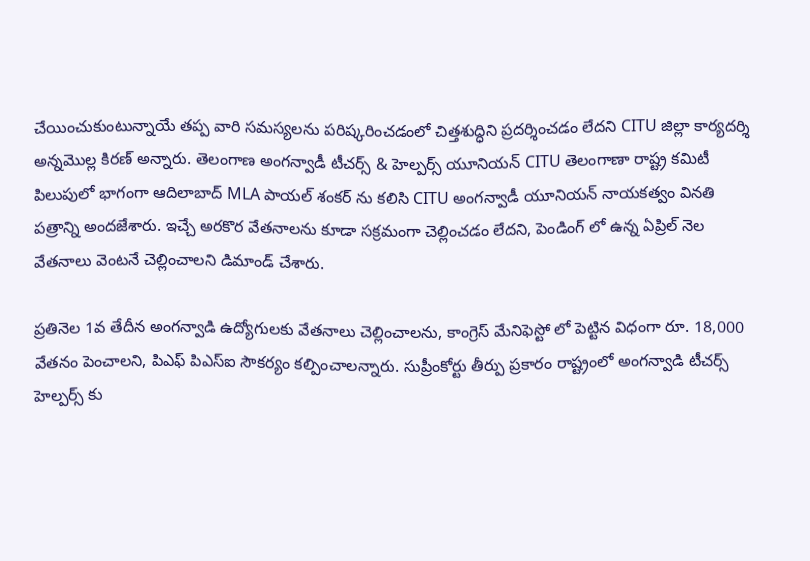చేయించుకుంటున్నాయే తప్ప వారి సమస్యలను పరిష్కరించడంలో చిత్తశుద్ధిని ప్రదర్శించడం లేదని CITU జిల్లా కార్యదర్శి అన్నమొల్ల కిరణ్ అన్నారు. తెలంగాణ అంగన్వాడీ టీచర్స్ & హెల్పర్స్ యూనియన్ CITU తెలంగాణా రాష్ట్ర కమిటీ పిలుపులో భాగంగా ఆదిలాబాద్ MLA పాయల్ శంకర్ ను కలిసి CITU అంగన్వాడీ యూనియన్ నాయకత్వం వినతి పత్రాన్ని అందజేశారు. ఇచ్చే అరకొర వేతనాలను కూడా సక్రమంగా చెల్లించడం లేదని, పెండింగ్ లో ఉన్న ఏప్రిల్ నెల వేతనాలు వెంటనే చెల్లించాలని డిమాండ్ చేశారు.

ప్రతినెల 1వ తేదీన అంగన్వాడి ఉద్యోగులకు వేతనాలు చెల్లించాలను, కాంగ్రెస్ మేనిఫెస్టో లో పెట్టిన విధంగా రూ. 18,000 వేతనం పెంచాలని, పిఎఫ్ పిఎస్ఐ సౌకర్యం కల్పించాలన్నారు. సుప్రీంకోర్టు తీర్పు ప్రకారం రాష్ట్రంలో అంగన్వాడి టీచర్స్ హెల్పర్స్ కు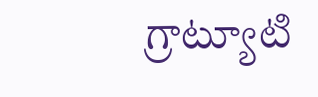గ్రాట్యూటి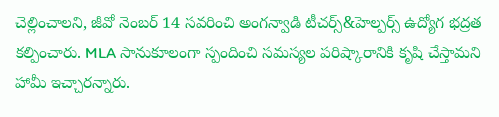చెల్లించాలని, జీవో నెంబర్ 14 సవరించి అంగన్వాడి టీచర్స్&హెల్పర్స్ ఉద్యోగ భద్రత కల్పించారు. MLA సానుకూలంగా స్పందించి సమస్యల పరిష్కారానికి కృషి చేస్తామని హామీ ఇచ్చారన్నారు.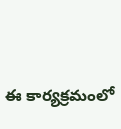ఈ కార్యక్రమంలో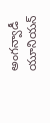అంగన్వాడీ యూనియన్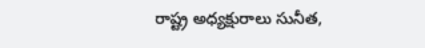రాష్ట్ర అధ్యక్షురాలు సునీత,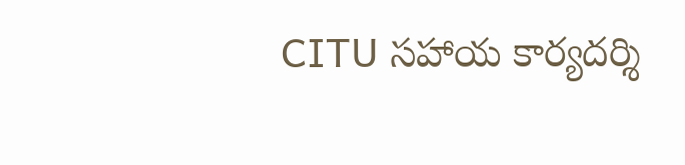CITU సహాయ కార్యదర్శి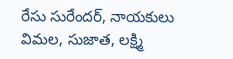రేసు సురేందర్, నాయకులు విమల, సుజాత, లక్ష్మి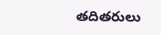తదితరులు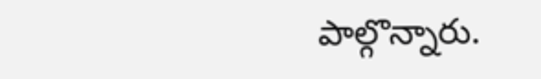పాల్గొన్నారు.